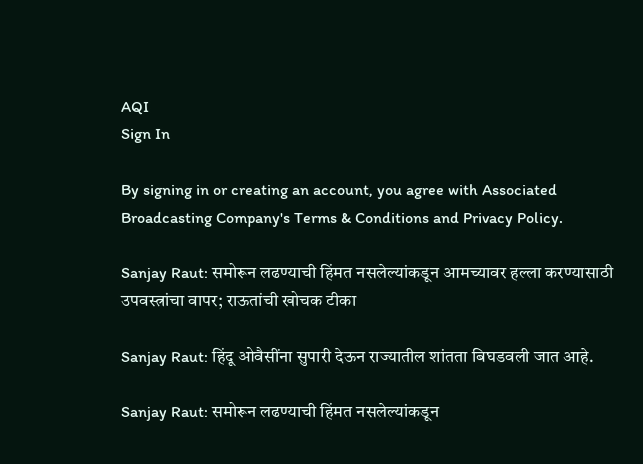AQI
Sign In

By signing in or creating an account, you agree with Associated Broadcasting Company's Terms & Conditions and Privacy Policy.

Sanjay Raut: समोरून लढण्याची हिंमत नसलेल्यांकडून आमच्यावर हल्ला करण्यासाठी उपवस्त्रांचा वापर; राऊतांची खोचक टीका

Sanjay Raut: हिंदू ओवैसींना सुपारी देऊन राज्यातील शांतता बिघडवली जात आहे.

Sanjay Raut: समोरून लढण्याची हिंमत नसलेल्यांकडून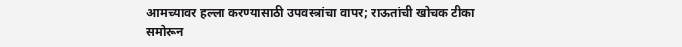आमच्यावर हल्ला करण्यासाठी उपवस्त्रांचा वापर; राऊतांची खोचक टीका
समोरून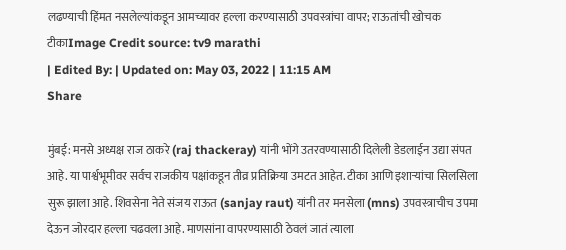लढण्याची हिंमत नसलेल्यांकडून आमच्यावर हल्ला करण्यासाठी उपवस्त्रांचा वापर; राऊतांची खोचक टीकाImage Credit source: tv9 marathi
| Edited By: | Updated on: May 03, 2022 | 11:15 AM
Share

मुंबई: मनसे अध्यक्ष राज ठाकरे (raj thackeray) यांनी भोंगे उतरवण्यासाठी दिलेली डेडलाईन उद्या संपत आहे. या पार्श्वभूमीवर सर्वच राजकीय पक्षांकडून तीव्र प्रतिक्रिया उमटत आहेत. टीका आणि इशाऱ्यांचा सिलसिला सुरू झाला आहे. शिवसेना नेते संजय राऊत (sanjay raut) यांनी तर मनसेला (mns) उपवस्त्राचीच उपमा देऊन जोरदार हल्ला चढवला आहे. माणसांना वापरण्यासाठी ठेवलं जातं त्याला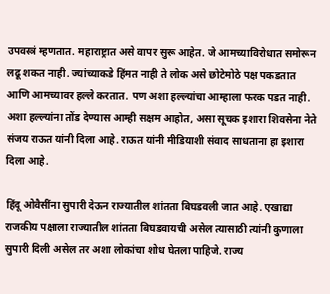उपवस्त्रं म्हणतात. महाराष्ट्रात असे वापर सुरू आहेत. जे आमच्याविरोधात समोरून लढू शकत नाही. ज्यांच्याकडे हिंमत नाही ते लोक असे छोटेमोठे पक्ष पकडतात आणि आमच्यावर हल्ले करतात. पण अशा हल्ल्यांचा आम्हाला फरक पडत नाही. अशा हल्ल्यांना तोंड देण्यास आम्ही सक्षम आहोत, असा सूचक इशारा शिवसेना नेते संजय राऊत यांनी दिला आहे. राऊत यांनी मीडियाशी संवाद साधताना हा इशारा दिला आहे.

हिंदू ओवैसींना सुपारी देऊन राज्यातील शांतता बिघडवली जात आहे. एखाद्या राजकीय पक्षाला राज्यातील शांतता बिघडवायची असेल त्यासाठी त्यांनी कुणाला सुपारी दिली असेल तर अशा लोकांचा शोध घेतला पाहिजे. राज्य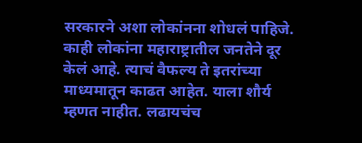सरकारने अशा लोकांनना शोधलं पाहिजे. काही लोकांना महाराष्ट्रातील जनतेने दूर केलं आहे. त्याचं वैफल्य ते इतरांच्या माध्यमातून काढत आहेत. याला शौर्य म्हणत नाहीत. लढायचंच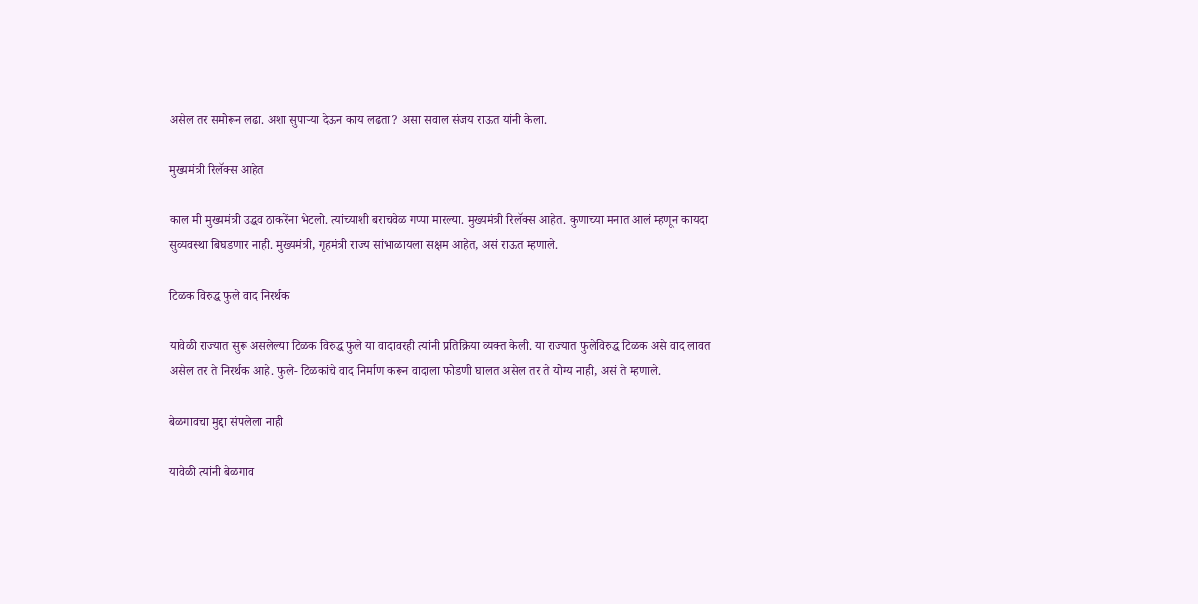असेल तर समोरून लढा. अशा सुपाऱ्या देऊन काय लढता? असा सवाल संजय राऊत यांनी केला.

मुख्यमंत्री रिलॅक्स आहेत

काल मी मुख्यमंत्री उद्धव ठाकरेंना भेटलो. त्यांच्याशी बराचवेळ गप्पा मारल्या. मुख्यमंत्री रिलॅक्स आहेत. कुणाच्या मनात आलं म्हणून कायदा सुव्यवस्था बिघडणार नाही. मुख्यमंत्री, गृहमंत्री राज्य सांभाळायला सक्षम आहेत, असं राऊत म्हणाले.

टिळक विरुद्ध फुले वाद निरर्थक

यावेळी राज्यात सुरू असलेल्या टिळक विरुद्ध फुले या वादावरही त्यांनी प्रतिक्रिया व्यक्त केली. या राज्यात फुलेविरुद्ध टिळक असे वाद लावत असेल तर ते निरर्थक आहे. फुले- टिळकांचे वाद निर्माण करून वादाला फोडणी घालत असेल तर ते योग्य नाही, असं ते म्हणाले.

बेळगावचा मुद्दा संपलेला नाही

यावेळी त्यांनी बेळगाव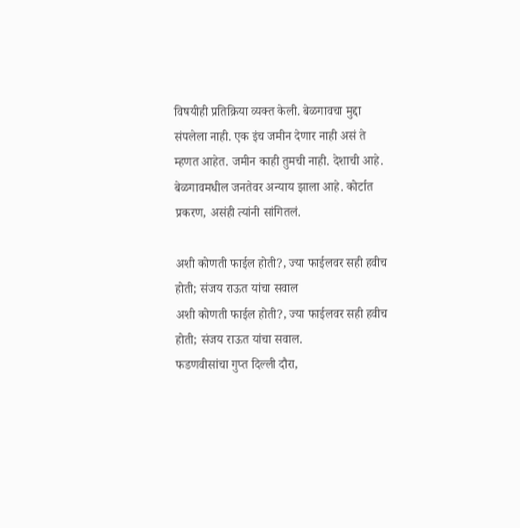विषयीही प्रतिक्रिया व्यक्त केली. बेळगावचा मुद्दा संपलेला नाही. एक इंच जमीन देणार नाही असं ते म्हणत आहेत. जमीन काही तुमची नाही. देशाची आहे. बेळगावमधील जनतेवर अन्याय झाला आहे. कोर्टात प्रकरण, असंही त्यांनी सांगितलं.

अशी कोणती फाईल होती?, ज्या फाईलवर सही हवीच होती; संजय राऊत यांचा सवाल
अशी कोणती फाईल होती?, ज्या फाईलवर सही हवीच होती; संजय राऊत यांचा सवाल.
फडणवीसांचा गुप्त दिल्ली दौरा,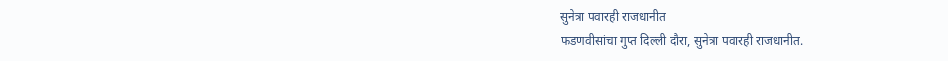सुनेत्रा पवारही राजधानीत
फडणवीसांचा गुप्त दिल्ली दौरा, सुनेत्रा पवारही राजधानीत.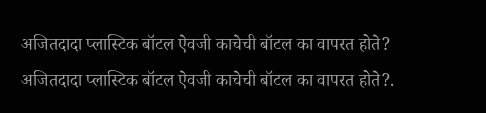अजितदादा प्लास्टिक बॉटल ऐवजी काचेची बॉटल का वापरत होते?
अजितदादा प्लास्टिक बॉटल ऐवजी काचेची बॉटल का वापरत होते?.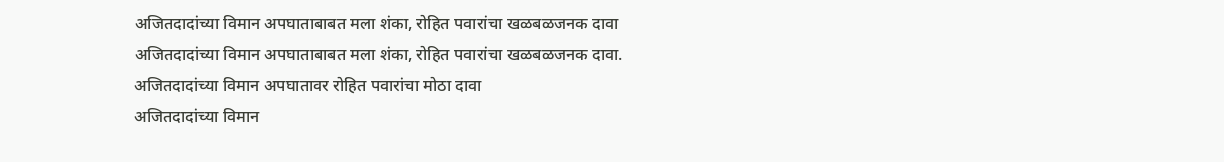अजितदादांच्या विमान अपघाताबाबत मला शंका, रोहित पवारांचा खळबळजनक दावा
अजितदादांच्या विमान अपघाताबाबत मला शंका, रोहित पवारांचा खळबळजनक दावा.
अजितदादांच्या विमान अपघातावर रोहित पवारांचा मोठा दावा
अजितदादांच्या विमान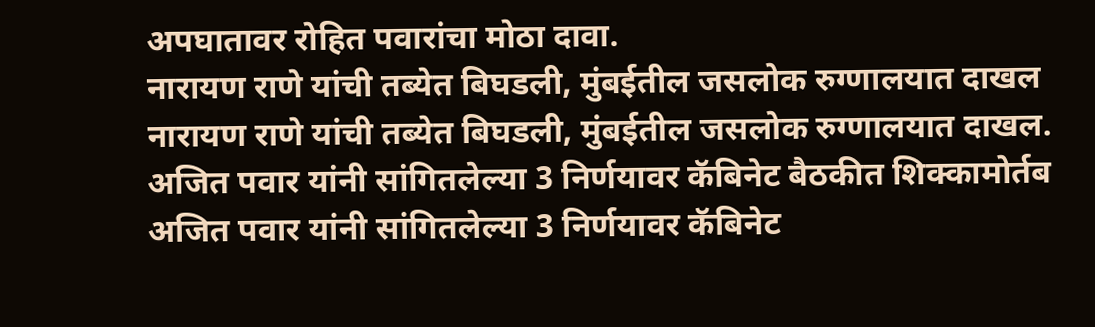अपघातावर रोहित पवारांचा मोठा दावा.
नारायण राणे यांची तब्येत बिघडली, मुंबईतील जसलोक रुग्णालयात दाखल
नारायण राणे यांची तब्येत बिघडली, मुंबईतील जसलोक रुग्णालयात दाखल.
अजित पवार यांनी सांगितलेल्या 3 निर्णयावर कॅबिनेट बैठकीत शिक्कामोर्तब
अजित पवार यांनी सांगितलेल्या 3 निर्णयावर कॅबिनेट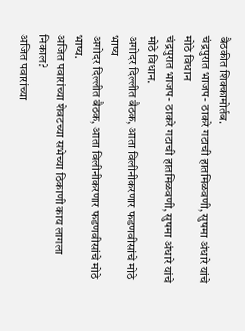बैठकीत शिक्कामोर्तब.
चंद्रपुरात भाजप- ठाकरे गटाची हातमिळवणी, सुषमा अंधारे यांचे मोठे विधान
चंद्रपुरात भाजप- ठाकरे गटाची हातमिळवणी, सुषमा अंधारे यांचे मोठे विधान.
अगोदर दिल्लीत बैठक, आता विलीनीकरणार फडणवीसांचे मोठे भाष्य
अगोदर दिल्लीत बैठक, आता विलीनीकरणार फडणवीसांचे मोठे भाष्य.
अजित पवारांच्या शेवटच्या सभेच्या ठिकाणी काय लागला निकाल?
अजित पवारांच्या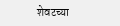शेवटच्या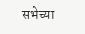सभेच्या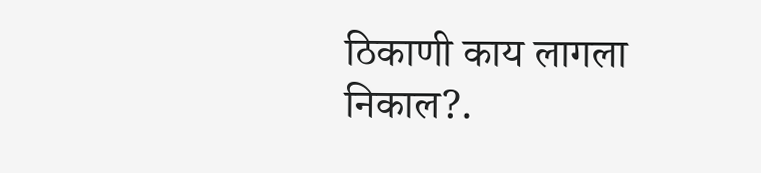ठिकाणी काय लागला निकाल?.